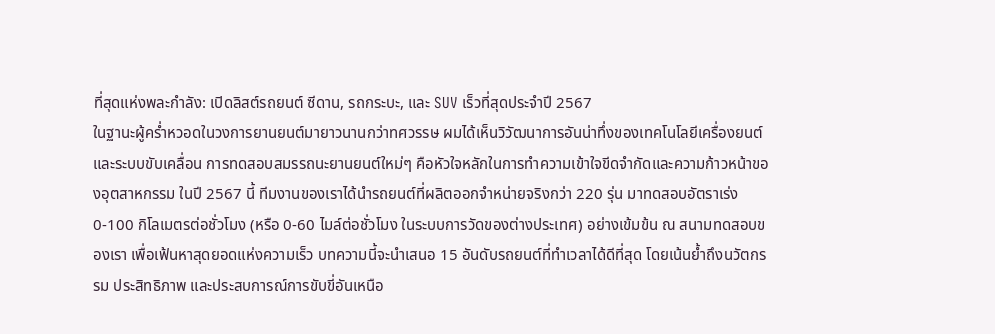ที่สุดแห่งพละกำลัง: เปิดลิสต์รถยนต์ ซีดาน, รถกระบะ, และ SUV เร็วที่สุดประจำปี 2567
ในฐานะผู้คร่ำหวอดในวงการยานยนต์มายาวนานกว่าทศวรรษ ผมได้เห็นวิวัฒนาการอันน่าทึ่งของเทคโนโลยีเครื่องยนต์และระบบขับเคลื่อน การทดสอบสมรรถนะยานยนต์ใหม่ๆ คือหัวใจหลักในการทำความเข้าใจขีดจำกัดและความก้าวหน้าของอุตสาหกรรม ในปี 2567 นี้ ทีมงานของเราได้นำรถยนต์ที่ผลิตออกจำหน่ายจริงกว่า 220 รุ่น มาทดสอบอัตราเร่ง 0-100 กิโลเมตรต่อชั่วโมง (หรือ 0-60 ไมล์ต่อชั่วโมง ในระบบการวัดของต่างประเทศ) อย่างเข้มข้น ณ สนามทดสอบของเรา เพื่อเฟ้นหาสุดยอดแห่งความเร็ว บทความนี้จะนำเสนอ 15 อันดับรถยนต์ที่ทำเวลาได้ดีที่สุด โดยเน้นย้ำถึงนวัตกรรม ประสิทธิภาพ และประสบการณ์การขับขี่อันเหนือ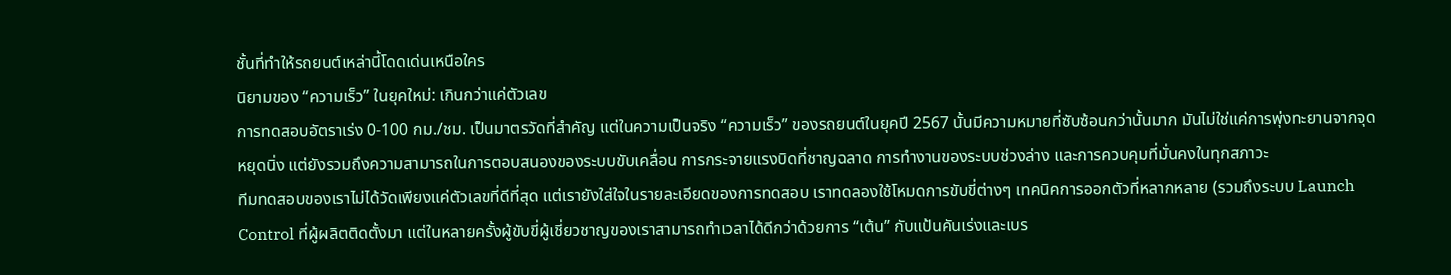ชั้นที่ทำให้รถยนต์เหล่านี้โดดเด่นเหนือใคร
นิยามของ “ความเร็ว” ในยุคใหม่: เกินกว่าแค่ตัวเลข
การทดสอบอัตราเร่ง 0-100 กม./ชม. เป็นมาตรวัดที่สำคัญ แต่ในความเป็นจริง “ความเร็ว” ของรถยนต์ในยุคปี 2567 นั้นมีความหมายที่ซับซ้อนกว่านั้นมาก มันไม่ใช่แค่การพุ่งทะยานจากจุดหยุดนิ่ง แต่ยังรวมถึงความสามารถในการตอบสนองของระบบขับเคลื่อน การกระจายแรงบิดที่ชาญฉลาด การทำงานของระบบช่วงล่าง และการควบคุมที่มั่นคงในทุกสภาวะ
ทีมทดสอบของเราไม่ได้วัดเพียงแค่ตัวเลขที่ดีที่สุด แต่เรายังใส่ใจในรายละเอียดของการทดสอบ เราทดลองใช้โหมดการขับขี่ต่างๆ เทคนิคการออกตัวที่หลากหลาย (รวมถึงระบบ Launch Control ที่ผู้ผลิตติดตั้งมา แต่ในหลายครั้งผู้ขับขี่ผู้เชี่ยวชาญของเราสามารถทำเวลาได้ดีกว่าด้วยการ “เต้น” กับแป้นคันเร่งและเบร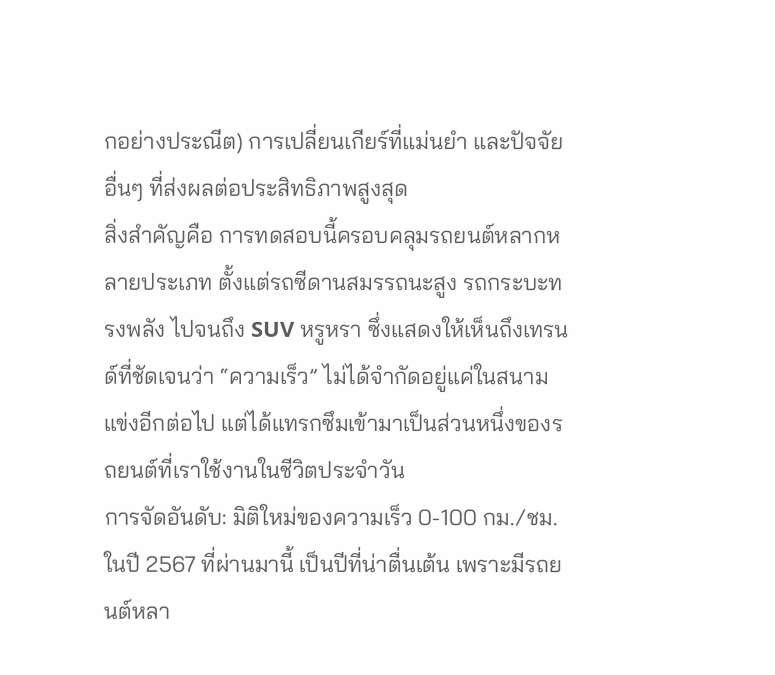กอย่างประณีต) การเปลี่ยนเกียร์ที่แม่นยำ และปัจจัยอื่นๆ ที่ส่งผลต่อประสิทธิภาพสูงสุด
สิ่งสำคัญคือ การทดสอบนี้ครอบคลุมรถยนต์หลากหลายประเภท ตั้งแต่รถซีดานสมรรถนะสูง รถกระบะทรงพลัง ไปจนถึง SUV หรูหรา ซึ่งแสดงให้เห็นถึงเทรนด์ที่ชัดเจนว่า “ความเร็ว” ไม่ได้จำกัดอยู่แค่ในสนามแข่งอีกต่อไป แต่ได้แทรกซึมเข้ามาเป็นส่วนหนึ่งของรถยนต์ที่เราใช้งานในชีวิตประจำวัน
การจัดอันดับ: มิติใหม่ของความเร็ว 0-100 กม./ชม.
ในปี 2567 ที่ผ่านมานี้ เป็นปีที่น่าตื่นเต้น เพราะมีรถยนต์หลา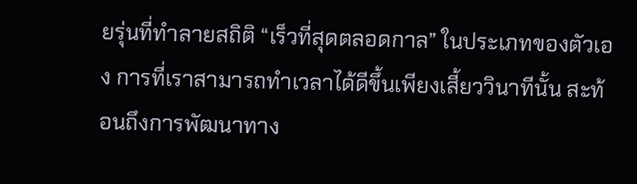ยรุ่นที่ทำลายสถิติ “เร็วที่สุดตลอดกาล” ในประเภทของตัวเอง การที่เราสามารถทำเวลาได้ดีขึ้นเพียงเสี้ยววินาทีนั้น สะท้อนถึงการพัฒนาทาง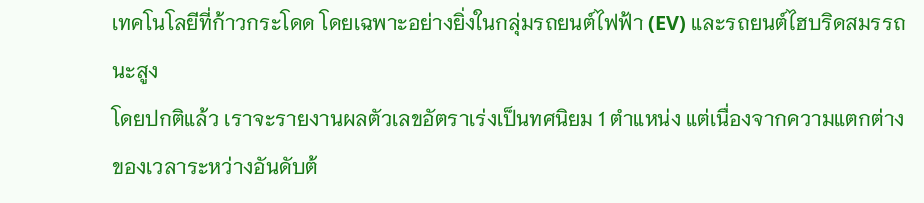เทคโนโลยีที่ก้าวกระโดด โดยเฉพาะอย่างยิ่งในกลุ่มรถยนต์ไฟฟ้า (EV) และรถยนต์ไฮบริดสมรรถนะสูง
โดยปกติแล้ว เราจะรายงานผลตัวเลขอัตราเร่งเป็นทศนิยม 1 ตำแหน่ง แต่เนื่องจากความแตกต่างของเวลาระหว่างอันดับต้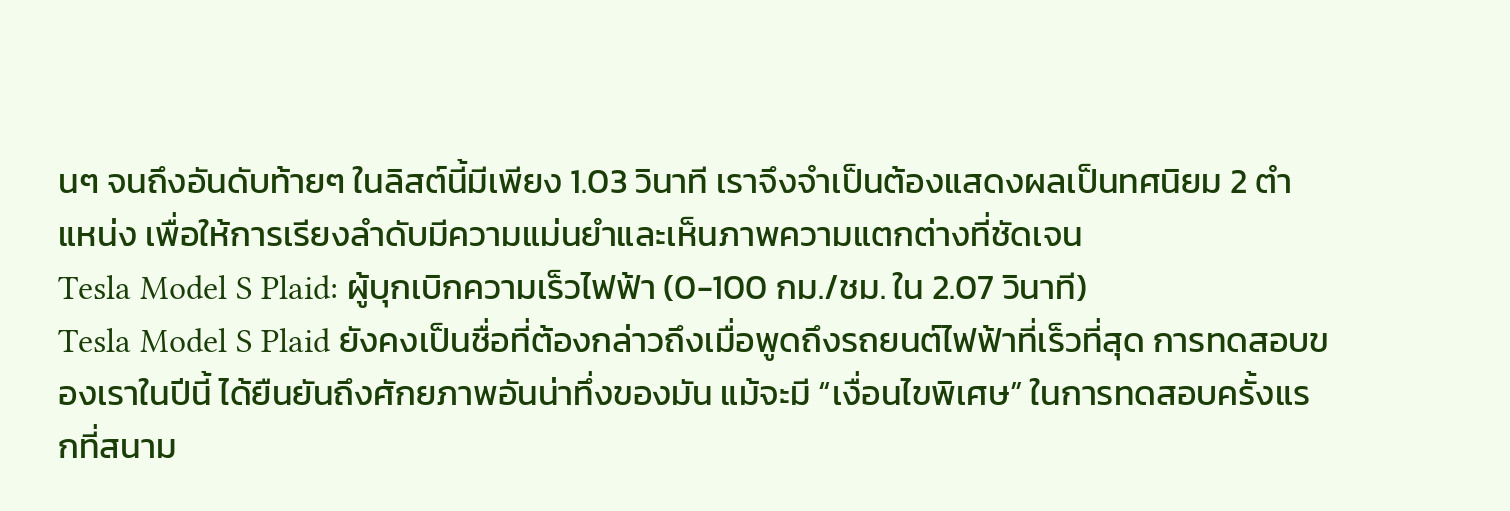นๆ จนถึงอันดับท้ายๆ ในลิสต์นี้มีเพียง 1.03 วินาที เราจึงจำเป็นต้องแสดงผลเป็นทศนิยม 2 ตำแหน่ง เพื่อให้การเรียงลำดับมีความแม่นยำและเห็นภาพความแตกต่างที่ชัดเจน
Tesla Model S Plaid: ผู้บุกเบิกความเร็วไฟฟ้า (0-100 กม./ชม. ใน 2.07 วินาที)
Tesla Model S Plaid ยังคงเป็นชื่อที่ต้องกล่าวถึงเมื่อพูดถึงรถยนต์ไฟฟ้าที่เร็วที่สุด การทดสอบของเราในปีนี้ ได้ยืนยันถึงศักยภาพอันน่าทึ่งของมัน แม้จะมี “เงื่อนไขพิเศษ” ในการทดสอบครั้งแรกที่สนาม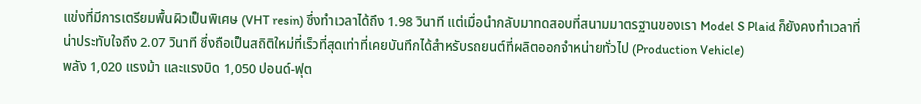แข่งที่มีการเตรียมพื้นผิวเป็นพิเศษ (VHT resin) ซึ่งทำเวลาได้ถึง 1.98 วินาที แต่เมื่อนำกลับมาทดสอบที่สนามมาตรฐานของเรา Model S Plaid ก็ยังคงทำเวลาที่น่าประทับใจถึง 2.07 วินาที ซึ่งถือเป็นสถิติใหม่ที่เร็วที่สุดเท่าที่เคยบันทึกได้สำหรับรถยนต์ที่ผลิตออกจำหน่ายทั่วไป (Production Vehicle)
พลัง 1,020 แรงม้า และแรงบิด 1,050 ปอนด์-ฟุต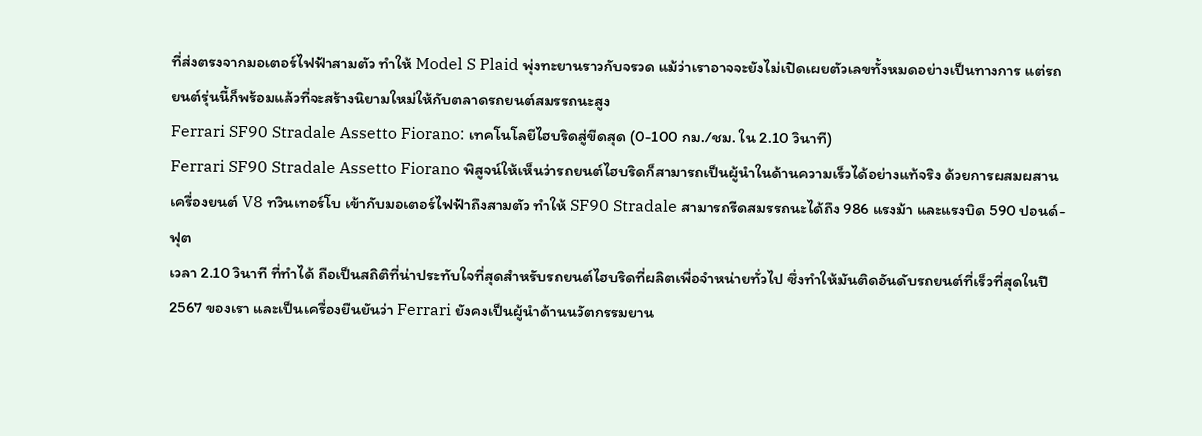ที่ส่งตรงจากมอเตอร์ไฟฟ้าสามตัว ทำให้ Model S Plaid พุ่งทะยานราวกับจรวด แม้ว่าเราอาจจะยังไม่เปิดเผยตัวเลขทั้งหมดอย่างเป็นทางการ แต่รถยนต์รุ่นนี้ก็พร้อมแล้วที่จะสร้างนิยามใหม่ให้กับตลาดรถยนต์สมรรถนะสูง
Ferrari SF90 Stradale Assetto Fiorano: เทคโนโลยีไฮบริดสู่ขีดสุด (0-100 กม./ชม. ใน 2.10 วินาที)
Ferrari SF90 Stradale Assetto Fiorano พิสูจน์ให้เห็นว่ารถยนต์ไฮบริดก็สามารถเป็นผู้นำในด้านความเร็วได้อย่างแท้จริง ด้วยการผสมผสานเครื่องยนต์ V8 ทวินเทอร์โบ เข้ากับมอเตอร์ไฟฟ้าถึงสามตัว ทำให้ SF90 Stradale สามารถรีดสมรรถนะได้ถึง 986 แรงม้า และแรงบิด 590 ปอนด์-ฟุต
เวลา 2.10 วินาที ที่ทำได้ ถือเป็นสถิติที่น่าประทับใจที่สุดสำหรับรถยนต์ไฮบริดที่ผลิตเพื่อจำหน่ายทั่วไป ซึ่งทำให้มันติดอันดับรถยนต์ที่เร็วที่สุดในปี 2567 ของเรา และเป็นเครื่องยืนยันว่า Ferrari ยังคงเป็นผู้นำด้านนวัตกรรมยาน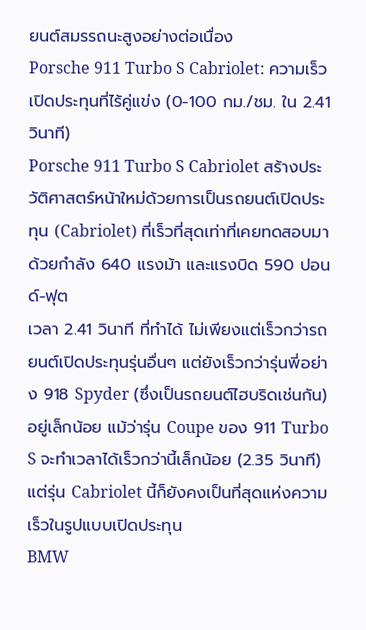ยนต์สมรรถนะสูงอย่างต่อเนื่อง
Porsche 911 Turbo S Cabriolet: ความเร็วเปิดประทุนที่ไร้คู่แข่ง (0-100 กม./ชม. ใน 2.41 วินาที)
Porsche 911 Turbo S Cabriolet สร้างประวัติศาสตร์หน้าใหม่ด้วยการเป็นรถยนต์เปิดประทุน (Cabriolet) ที่เร็วที่สุดเท่าที่เคยทดสอบมา ด้วยกำลัง 640 แรงม้า และแรงบิด 590 ปอนด์-ฟุต
เวลา 2.41 วินาที ที่ทำได้ ไม่เพียงแต่เร็วกว่ารถยนต์เปิดประทุนรุ่นอื่นๆ แต่ยังเร็วกว่ารุ่นพี่อย่าง 918 Spyder (ซึ่งเป็นรถยนต์ไฮบริดเช่นกัน) อยู่เล็กน้อย แม้ว่ารุ่น Coupe ของ 911 Turbo S จะทำเวลาได้เร็วกว่านี้เล็กน้อย (2.35 วินาที) แต่รุ่น Cabriolet นี้ก็ยังคงเป็นที่สุดแห่งความเร็วในรูปแบบเปิดประทุน
BMW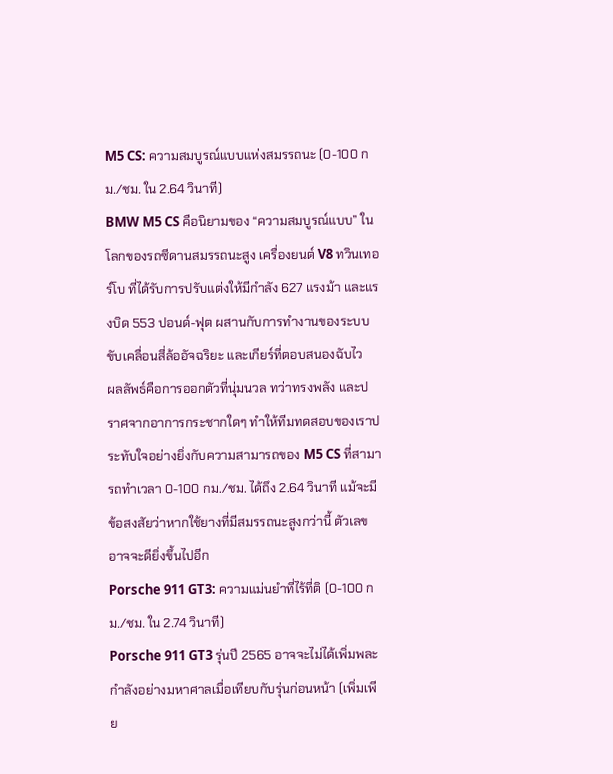M5 CS: ความสมบูรณ์แบบแห่งสมรรถนะ (0-100 กม./ชม. ใน 2.64 วินาที)
BMW M5 CS คือนิยามของ “ความสมบูรณ์แบบ” ในโลกของรถซีดานสมรรถนะสูง เครื่องยนต์ V8 ทวินเทอร์โบ ที่ได้รับการปรับแต่งให้มีกำลัง 627 แรงม้า และแรงบิด 553 ปอนด์-ฟุต ผสานกับการทำงานของระบบขับเคลื่อนสี่ล้ออัจฉริยะ และเกียร์ที่ตอบสนองฉับไว
ผลลัพธ์คือการออกตัวที่นุ่มนวล ทว่าทรงพลัง และปราศจากอาการกระชากใดๆ ทำให้ทีมทดสอบของเราประทับใจอย่างยิ่งกับความสามารถของ M5 CS ที่สามารถทำเวลา 0-100 กม./ชม. ได้ถึง 2.64 วินาที แม้จะมีข้อสงสัยว่าหากใช้ยางที่มีสมรรถนะสูงกว่านี้ ตัวเลขอาจจะดียิ่งขึ้นไปอีก
Porsche 911 GT3: ความแม่นยำที่ไร้ที่ติ (0-100 กม./ชม. ใน 2.74 วินาที)
Porsche 911 GT3 รุ่นปี 2565 อาจจะไม่ได้เพิ่มพละกำลังอย่างมหาศาลเมื่อเทียบกับรุ่นก่อนหน้า (เพิ่มเพีย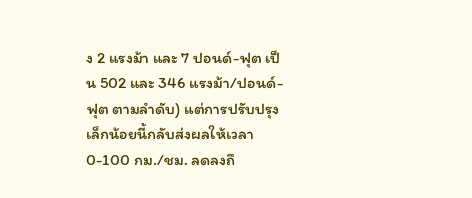ง 2 แรงม้า และ 7 ปอนด์-ฟุต เป็น 502 และ 346 แรงม้า/ปอนด์-ฟุต ตามลำดับ) แต่การปรับปรุงเล็กน้อยนี้กลับส่งผลให้เวลา 0-100 กม./ชม. ลดลงถึ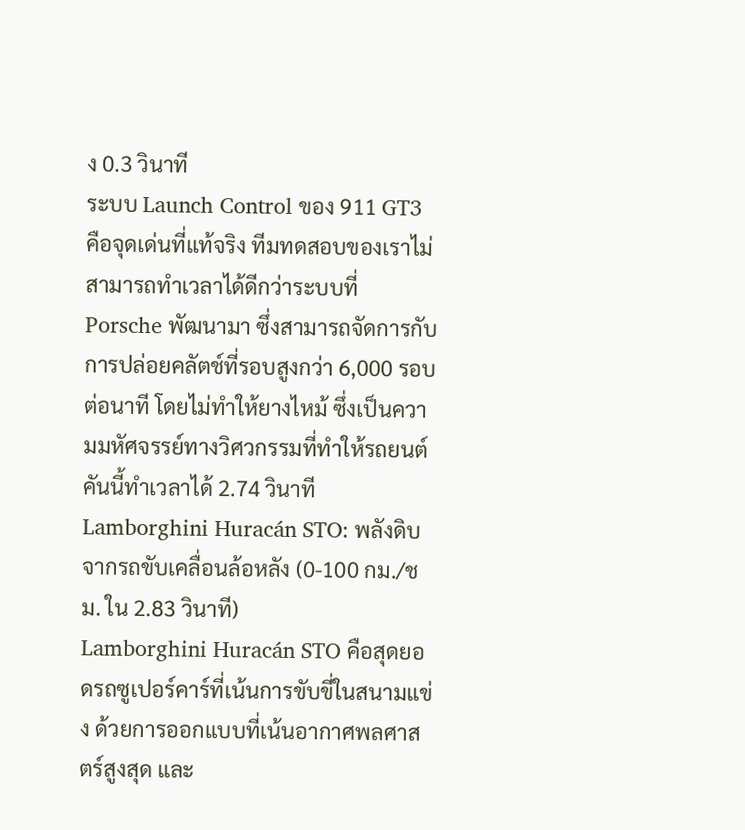ง 0.3 วินาที
ระบบ Launch Control ของ 911 GT3 คือจุดเด่นที่แท้จริง ทีมทดสอบของเราไม่สามารถทำเวลาได้ดีกว่าระบบที่ Porsche พัฒนามา ซึ่งสามารถจัดการกับการปล่อยคลัตช์ที่รอบสูงกว่า 6,000 รอบต่อนาที โดยไม่ทำให้ยางไหม้ ซึ่งเป็นความมหัศจรรย์ทางวิศวกรรมที่ทำให้รถยนต์คันนี้ทำเวลาได้ 2.74 วินาที
Lamborghini Huracán STO: พลังดิบจากรถขับเคลื่อนล้อหลัง (0-100 กม./ชม. ใน 2.83 วินาที)
Lamborghini Huracán STO คือสุดยอดรถซูเปอร์คาร์ที่เน้นการขับขี่ในสนามแข่ง ด้วยการออกแบบที่เน้นอากาศพลศาสตร์สูงสุด และ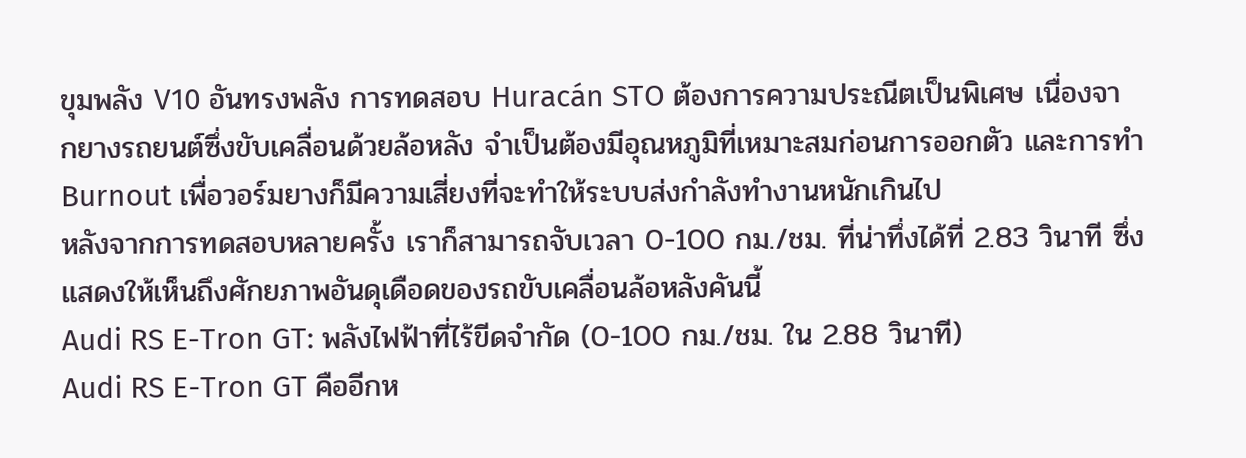ขุมพลัง V10 อันทรงพลัง การทดสอบ Huracán STO ต้องการความประณีตเป็นพิเศษ เนื่องจากยางรถยนต์ซึ่งขับเคลื่อนด้วยล้อหลัง จำเป็นต้องมีอุณหภูมิที่เหมาะสมก่อนการออกตัว และการทำ Burnout เพื่อวอร์มยางก็มีความเสี่ยงที่จะทำให้ระบบส่งกำลังทำงานหนักเกินไป
หลังจากการทดสอบหลายครั้ง เราก็สามารถจับเวลา 0-100 กม./ชม. ที่น่าทึ่งได้ที่ 2.83 วินาที ซึ่งแสดงให้เห็นถึงศักยภาพอันดุเดือดของรถขับเคลื่อนล้อหลังคันนี้
Audi RS E-Tron GT: พลังไฟฟ้าที่ไร้ขีดจำกัด (0-100 กม./ชม. ใน 2.88 วินาที)
Audi RS E-Tron GT คืออีกห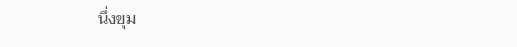นึ่งขุม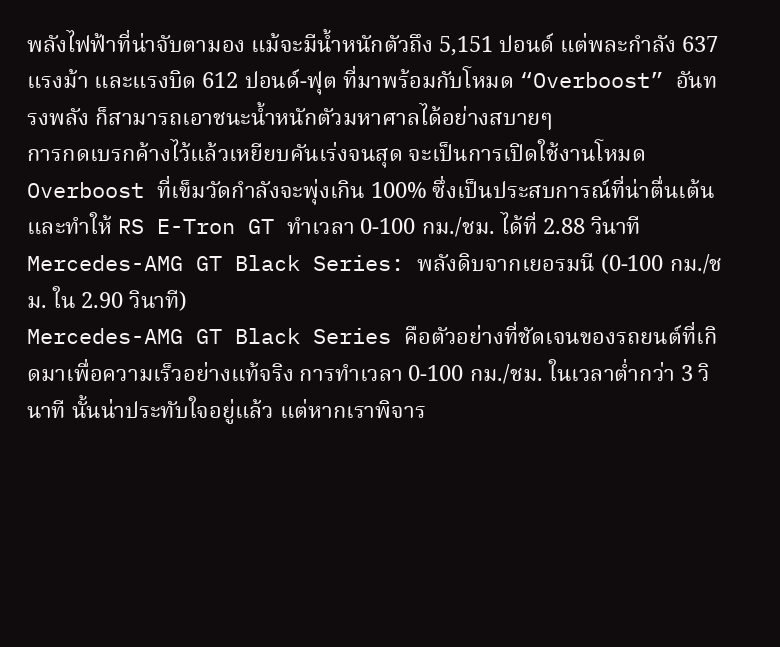พลังไฟฟ้าที่น่าจับตามอง แม้จะมีน้ำหนักตัวถึง 5,151 ปอนด์ แต่พละกำลัง 637 แรงม้า และแรงบิด 612 ปอนด์-ฟุต ที่มาพร้อมกับโหมด “Overboost” อันทรงพลัง ก็สามารถเอาชนะน้ำหนักตัวมหาศาลได้อย่างสบายๆ
การกดเบรกค้างไว้แล้วเหยียบคันเร่งจนสุด จะเป็นการเปิดใช้งานโหมด Overboost ที่เข็มวัดกำลังจะพุ่งเกิน 100% ซึ่งเป็นประสบการณ์ที่น่าตื่นเต้น และทำให้ RS E-Tron GT ทำเวลา 0-100 กม./ชม. ได้ที่ 2.88 วินาที
Mercedes-AMG GT Black Series: พลังดิบจากเยอรมนี (0-100 กม./ชม. ใน 2.90 วินาที)
Mercedes-AMG GT Black Series คือตัวอย่างที่ชัดเจนของรถยนต์ที่เกิดมาเพื่อความเร็วอย่างแท้จริง การทำเวลา 0-100 กม./ชม. ในเวลาต่ำกว่า 3 วินาที นั้นน่าประทับใจอยู่แล้ว แต่หากเราพิจาร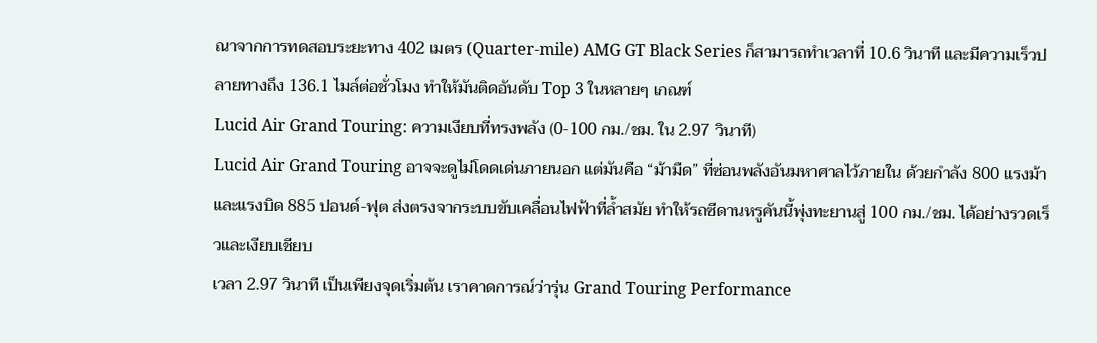ณาจากการทดสอบระยะทาง 402 เมตร (Quarter-mile) AMG GT Black Series ก็สามารถทำเวลาที่ 10.6 วินาที และมีความเร็วปลายทางถึง 136.1 ไมล์ต่อชั่วโมง ทำให้มันติดอันดับ Top 3 ในหลายๆ เกณฑ์
Lucid Air Grand Touring: ความเงียบที่ทรงพลัง (0-100 กม./ชม. ใน 2.97 วินาที)
Lucid Air Grand Touring อาจจะดูไม่โดดเด่นภายนอก แต่มันคือ “ม้ามืด” ที่ซ่อนพลังอันมหาศาลไว้ภายใน ด้วยกำลัง 800 แรงม้า และแรงบิด 885 ปอนด์-ฟุต ส่งตรงจากระบบขับเคลื่อนไฟฟ้าที่ล้ำสมัย ทำให้รถซีดานหรูคันนี้พุ่งทะยานสู่ 100 กม./ชม. ได้อย่างรวดเร็วและเงียบเชียบ
เวลา 2.97 วินาที เป็นเพียงจุดเริ่มต้น เราคาดการณ์ว่ารุ่น Grand Touring Performance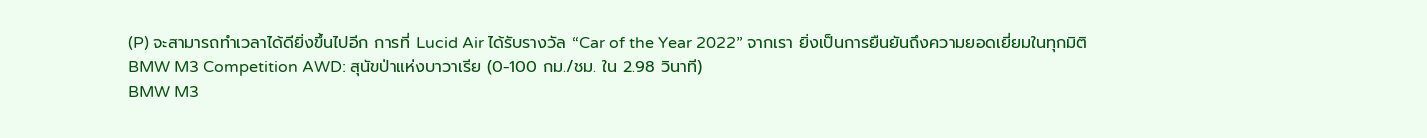(P) จะสามารถทำเวลาได้ดียิ่งขึ้นไปอีก การที่ Lucid Air ได้รับรางวัล “Car of the Year 2022” จากเรา ยิ่งเป็นการยืนยันถึงความยอดเยี่ยมในทุกมิติ
BMW M3 Competition AWD: สุนัขป่าแห่งบาวาเรีย (0-100 กม./ชม. ใน 2.98 วินาที)
BMW M3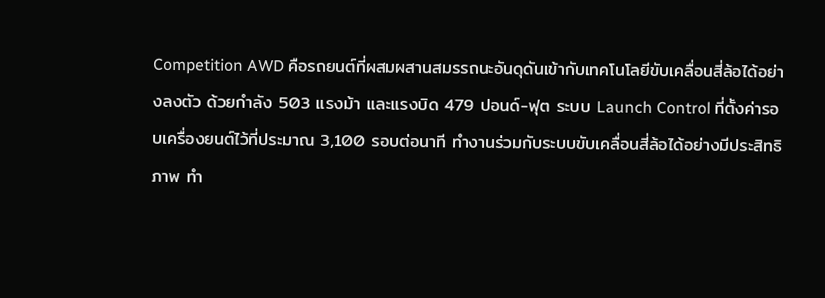Competition AWD คือรถยนต์ที่ผสมผสานสมรรถนะอันดุดันเข้ากับเทคโนโลยีขับเคลื่อนสี่ล้อได้อย่างลงตัว ด้วยกำลัง 503 แรงม้า และแรงบิด 479 ปอนด์-ฟุต ระบบ Launch Control ที่ตั้งค่ารอบเครื่องยนต์ไว้ที่ประมาณ 3,100 รอบต่อนาที ทำงานร่วมกับระบบขับเคลื่อนสี่ล้อได้อย่างมีประสิทธิภาพ ทำ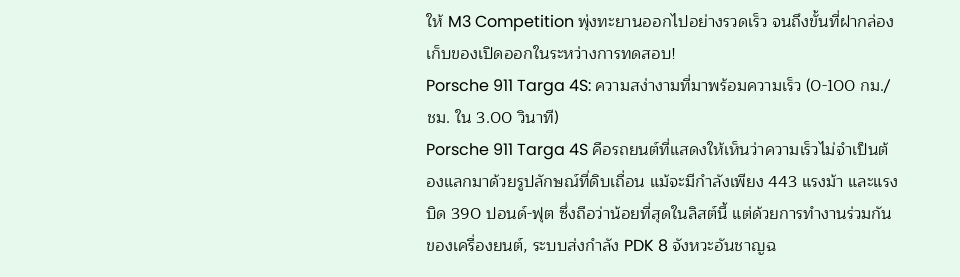ให้ M3 Competition พุ่งทะยานออกไปอย่างรวดเร็ว จนถึงขั้นที่ฝากล่องเก็บของเปิดออกในระหว่างการทดสอบ!
Porsche 911 Targa 4S: ความสง่างามที่มาพร้อมความเร็ว (0-100 กม./ชม. ใน 3.00 วินาที)
Porsche 911 Targa 4S คือรถยนต์ที่แสดงให้เห็นว่าความเร็วไม่จำเป็นต้องแลกมาด้วยรูปลักษณ์ที่ดิบเถื่อน แม้จะมีกำลังเพียง 443 แรงม้า และแรงบิด 390 ปอนด์-ฟุต ซึ่งถือว่าน้อยที่สุดในลิสต์นี้ แต่ด้วยการทำงานร่วมกันของเครื่องยนต์, ระบบส่งกำลัง PDK 8 จังหวะอันชาญฉ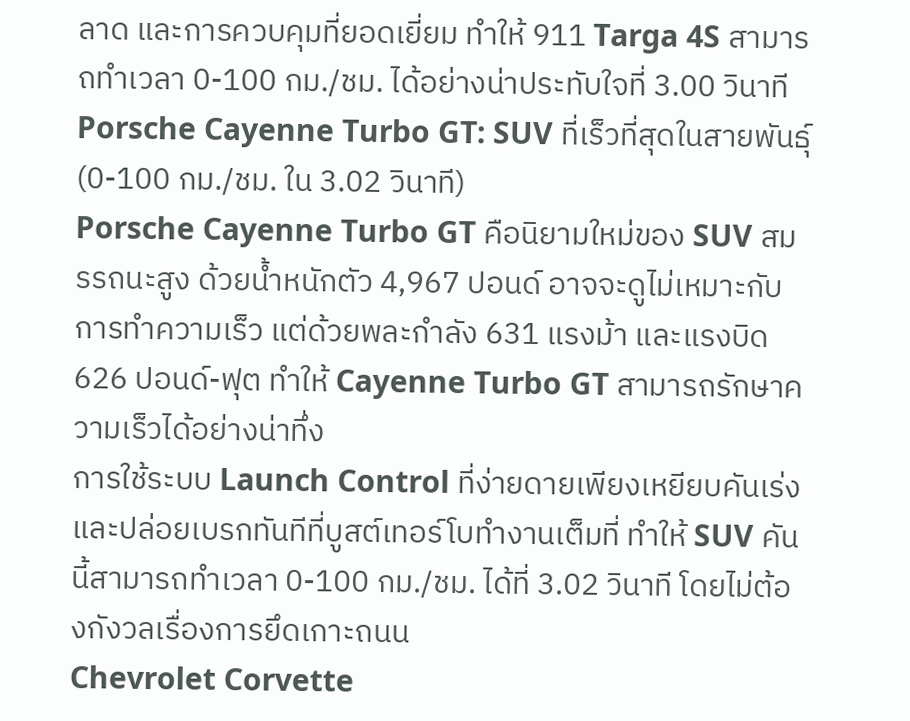ลาด และการควบคุมที่ยอดเยี่ยม ทำให้ 911 Targa 4S สามารถทำเวลา 0-100 กม./ชม. ได้อย่างน่าประทับใจที่ 3.00 วินาที
Porsche Cayenne Turbo GT: SUV ที่เร็วที่สุดในสายพันธุ์ (0-100 กม./ชม. ใน 3.02 วินาที)
Porsche Cayenne Turbo GT คือนิยามใหม่ของ SUV สมรรถนะสูง ด้วยน้ำหนักตัว 4,967 ปอนด์ อาจจะดูไม่เหมาะกับการทำความเร็ว แต่ด้วยพละกำลัง 631 แรงม้า และแรงบิด 626 ปอนด์-ฟุต ทำให้ Cayenne Turbo GT สามารถรักษาความเร็วได้อย่างน่าทึ่ง
การใช้ระบบ Launch Control ที่ง่ายดายเพียงเหยียบคันเร่งและปล่อยเบรกทันทีที่บูสต์เทอร์โบทำงานเต็มที่ ทำให้ SUV คันนี้สามารถทำเวลา 0-100 กม./ชม. ได้ที่ 3.02 วินาที โดยไม่ต้องกังวลเรื่องการยึดเกาะถนน
Chevrolet Corvette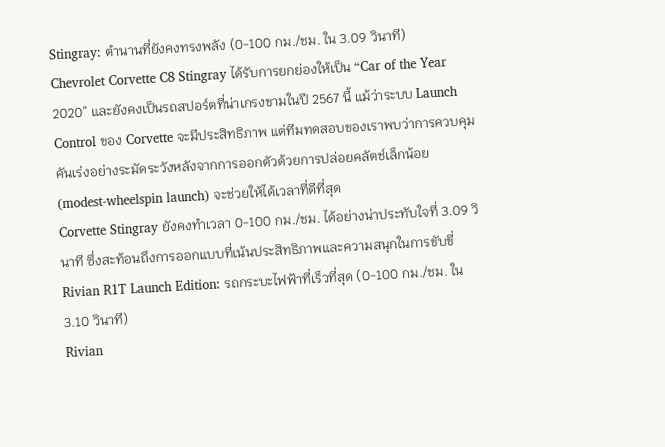Stingray: ตำนานที่ยังคงทรงพลัง (0-100 กม./ชม. ใน 3.09 วินาที)
Chevrolet Corvette C8 Stingray ได้รับการยกย่องให้เป็น “Car of the Year 2020” และยังคงเป็นรถสปอร์ตที่น่าเกรงขามในปี 2567 นี้ แม้ว่าระบบ Launch Control ของ Corvette จะมีประสิทธิภาพ แต่ทีมทดสอบของเราพบว่าการควบคุมคันเร่งอย่างระมัดระวังหลังจากการออกตัวด้วยการปล่อยคลัตช์เล็กน้อย (modest-wheelspin launch) จะช่วยให้ได้เวลาที่ดีที่สุด
Corvette Stingray ยังคงทำเวลา 0-100 กม./ชม. ได้อย่างน่าประทับใจที่ 3.09 วินาที ซึ่งสะท้อนถึงการออกแบบที่เน้นประสิทธิภาพและความสนุกในการขับขี่
Rivian R1T Launch Edition: รถกระบะไฟฟ้าที่เร็วที่สุด (0-100 กม./ชม. ใน 3.10 วินาที)
Rivian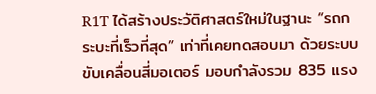R1T ได้สร้างประวัติศาสตร์ใหม่ในฐานะ “รถกระบะที่เร็วที่สุด” เท่าที่เคยทดสอบมา ด้วยระบบขับเคลื่อนสี่มอเตอร์ มอบกำลังรวม 835 แรง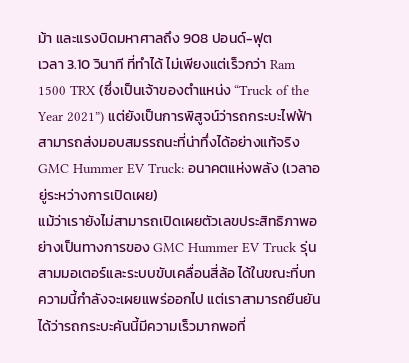ม้า และแรงบิดมหาศาลถึง 908 ปอนด์-ฟุต
เวลา 3.10 วินาที ที่ทำได้ ไม่เพียงแต่เร็วกว่า Ram 1500 TRX (ซึ่งเป็นเจ้าของตำแหน่ง “Truck of the Year 2021”) แต่ยังเป็นการพิสูจน์ว่ารถกระบะไฟฟ้าสามารถส่งมอบสมรรถนะที่น่าทึ่งได้อย่างแท้จริง
GMC Hummer EV Truck: อนาคตแห่งพลัง (เวลาอยู่ระหว่างการเปิดเผย)
แม้ว่าเรายังไม่สามารถเปิดเผยตัวเลขประสิทธิภาพอย่างเป็นทางการของ GMC Hummer EV Truck รุ่นสามมอเตอร์และระบบขับเคลื่อนสี่ล้อ ได้ในขณะที่บทความนี้กำลังจะเผยแพร่ออกไป แต่เราสามารถยืนยันได้ว่ารถกระบะคันนี้มีความเร็วมากพอที่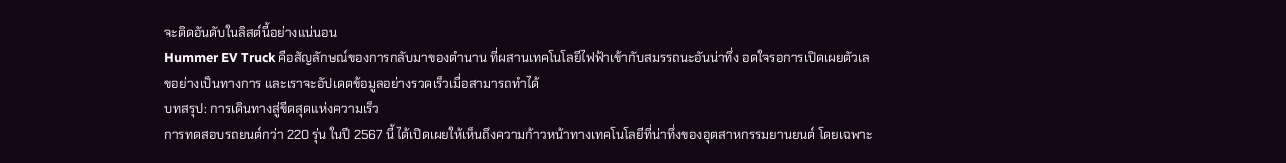จะติดอันดับในลิสต์นี้อย่างแน่นอน
Hummer EV Truck คือสัญลักษณ์ของการกลับมาของตำนาน ที่ผสานเทคโนโลยีไฟฟ้าเข้ากับสมรรถนะอันน่าทึ่ง อดใจรอการเปิดเผยตัวเลขอย่างเป็นทางการ และเราจะอัปเดตข้อมูลอย่างรวดเร็วเมื่อสามารถทำได้
บทสรุป: การเดินทางสู่ขีดสุดแห่งความเร็ว
การทดสอบรถยนต์กว่า 220 รุ่น ในปี 2567 นี้ ได้เปิดเผยให้เห็นถึงความก้าวหน้าทางเทคโนโลยีที่น่าทึ่งของอุตสาหกรรมยานยนต์ โดยเฉพาะ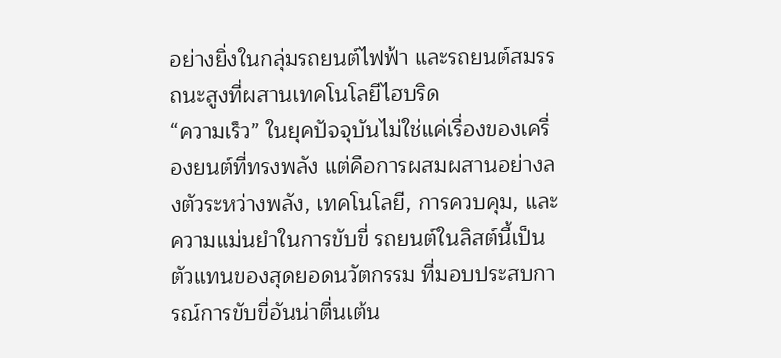อย่างยิ่งในกลุ่มรถยนต์ไฟฟ้า และรถยนต์สมรรถนะสูงที่ผสานเทคโนโลยีไฮบริด
“ความเร็ว” ในยุคปัจจุบันไม่ใช่แค่เรื่องของเครื่องยนต์ที่ทรงพลัง แต่คือการผสมผสานอย่างลงตัวระหว่างพลัง, เทคโนโลยี, การควบคุม, และความแม่นยำในการขับขี่ รถยนต์ในลิสต์นี้เป็นตัวแทนของสุดยอดนวัตกรรม ที่มอบประสบการณ์การขับขี่อันน่าตื่นเต้น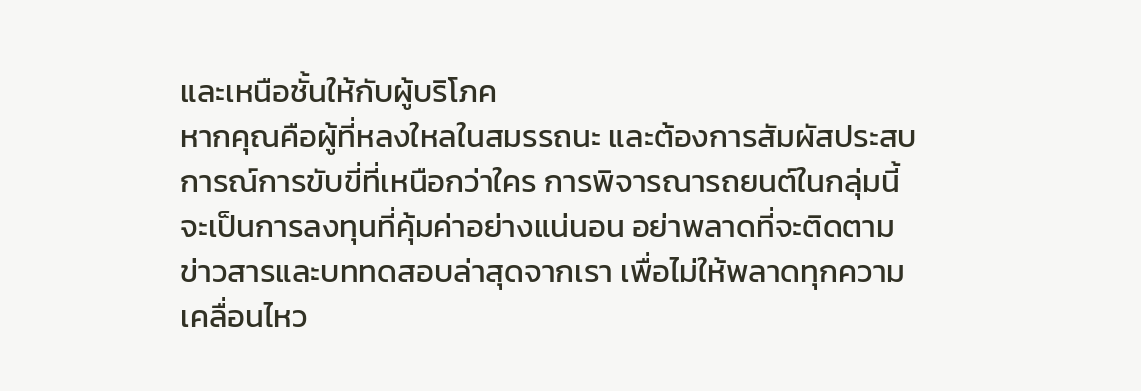และเหนือชั้นให้กับผู้บริโภค
หากคุณคือผู้ที่หลงใหลในสมรรถนะ และต้องการสัมผัสประสบการณ์การขับขี่ที่เหนือกว่าใคร การพิจารณารถยนต์ในกลุ่มนี้ จะเป็นการลงทุนที่คุ้มค่าอย่างแน่นอน อย่าพลาดที่จะติดตามข่าวสารและบททดสอบล่าสุดจากเรา เพื่อไม่ให้พลาดทุกความเคลื่อนไหว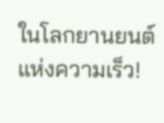ในโลกยานยนต์แห่งความเร็ว!